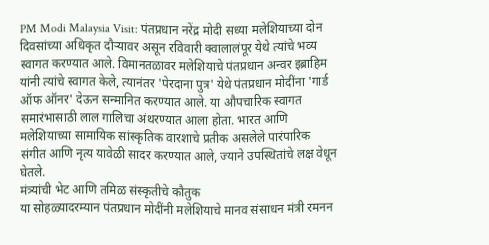PM Modi Malaysia Visit: पंतप्रधान नरेंद्र मोदी सध्या मलेशियाच्या दोन दिवसांच्या अधिकृत दौऱ्यावर असून रविवारी क्वालालंपूर येथे त्यांचे भव्य स्वागत करण्यात आले. विमानतळावर मलेशियाचे पंतप्रधान अन्वर इब्राहिम यांनी त्यांचे स्वागत केले, त्यानंतर 'पेरदाना पुत्र' येथे पंतप्रधान मोदींना 'गार्ड ऑफ ऑनर' देऊन सन्मानित करण्यात आले. या औपचारिक स्वागत समारंभासाठी लाल गालिचा अंथरण्यात आला होता. भारत आणि मलेशियाच्या सामायिक सांस्कृतिक वारशाचे प्रतीक असलेले पारंपारिक संगीत आणि नृत्य यावेळी सादर करण्यात आले, ज्याने उपस्थितांचे लक्ष वेधून घेतले.
मंत्र्यांची भेट आणि तमिळ संस्कृतीचे कौतुक
या सोहळ्यादरम्यान पंतप्रधान मोदींनी मलेशियाचे मानव संसाधन मंत्री रमनन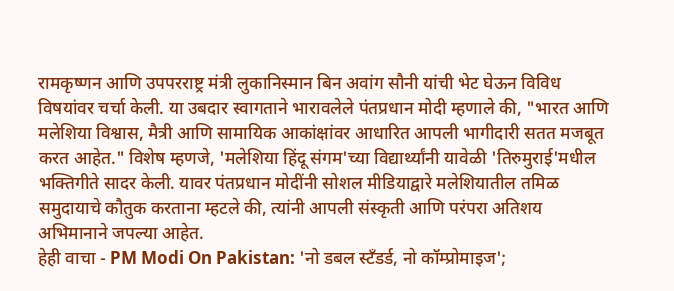रामकृष्णन आणि उपपरराष्ट्र मंत्री लुकानिस्मान बिन अवांग सौनी यांची भेट घेऊन विविध विषयांवर चर्चा केली. या उबदार स्वागताने भारावलेले पंतप्रधान मोदी म्हणाले की, "भारत आणि मलेशिया विश्वास, मैत्री आणि सामायिक आकांक्षांवर आधारित आपली भागीदारी सतत मजबूत करत आहेत." विशेष म्हणजे, 'मलेशिया हिंदू संगम'च्या विद्यार्थ्यांनी यावेळी 'तिरुमुराई'मधील भक्तिगीते सादर केली. यावर पंतप्रधान मोदींनी सोशल मीडियाद्वारे मलेशियातील तमिळ समुदायाचे कौतुक करताना म्हटले की, त्यांनी आपली संस्कृती आणि परंपरा अतिशय अभिमानाने जपल्या आहेत.
हेही वाचा - PM Modi On Pakistan: 'नो डबल स्टँडर्ड, नो कॉम्प्रोमाइज';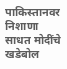पाकिस्तानवर निशाणा साधत मोदींचे खडेबोल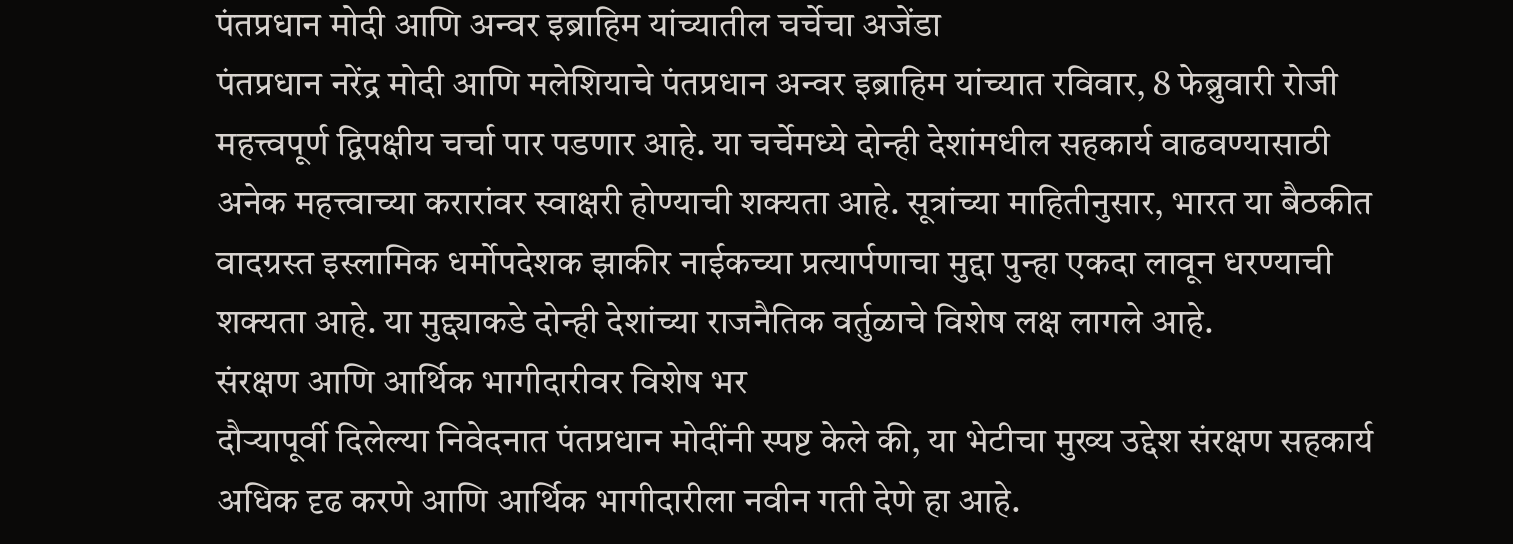पंतप्रधान मोदी आणि अन्वर इब्राहिम यांच्यातील चर्चेचा अजेंडा
पंतप्रधान नरेंद्र मोदी आणि मलेशियाचे पंतप्रधान अन्वर इब्राहिम यांच्यात रविवार, 8 फेब्रुवारी रोजी महत्त्वपूर्ण द्विपक्षीय चर्चा पार पडणार आहे. या चर्चेमध्ये दोन्ही देशांमधील सहकार्य वाढवण्यासाठी अनेक महत्त्वाच्या करारांवर स्वाक्षरी होण्याची शक्यता आहे. सूत्रांच्या माहितीनुसार, भारत या बैठकीत वादग्रस्त इस्लामिक धर्मोपदेशक झाकीर नाईकच्या प्रत्यार्पणाचा मुद्दा पुन्हा एकदा लावून धरण्याची शक्यता आहे. या मुद्द्याकडे दोन्ही देशांच्या राजनैतिक वर्तुळाचे विशेष लक्ष लागले आहे.
संरक्षण आणि आर्थिक भागीदारीवर विशेष भर
दौऱ्यापूर्वी दिलेल्या निवेदनात पंतप्रधान मोदींनी स्पष्ट केले की, या भेटीचा मुख्य उद्देश संरक्षण सहकार्य अधिक दृढ करणे आणि आर्थिक भागीदारीला नवीन गती देणे हा आहे.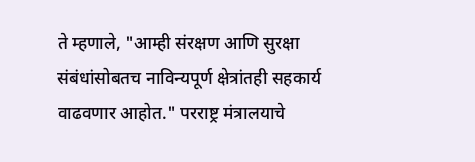ते म्हणाले, "आम्ही संरक्षण आणि सुरक्षा संबंधांसोबतच नाविन्यपूर्ण क्षेत्रांतही सहकार्य वाढवणार आहोत." परराष्ट्र मंत्रालयाचे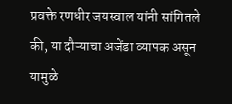प्रवक्ते रणधीर जयस्वाल यांनी सांगितले की, या दौऱ्याचा अजेंडा व्यापक असून यामुळे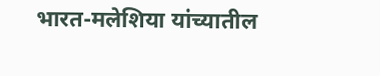भारत-मलेशिया यांच्यातील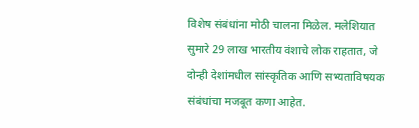विशेष संबंधांना मोठी चालना मिळेल. मलेशियात सुमारे 29 लाख भारतीय वंशाचे लोक राहतात, जे दोन्ही देशांमधील सांस्कृतिक आणि सभ्यताविषयक संबंधांचा मजबूत कणा आहेत.